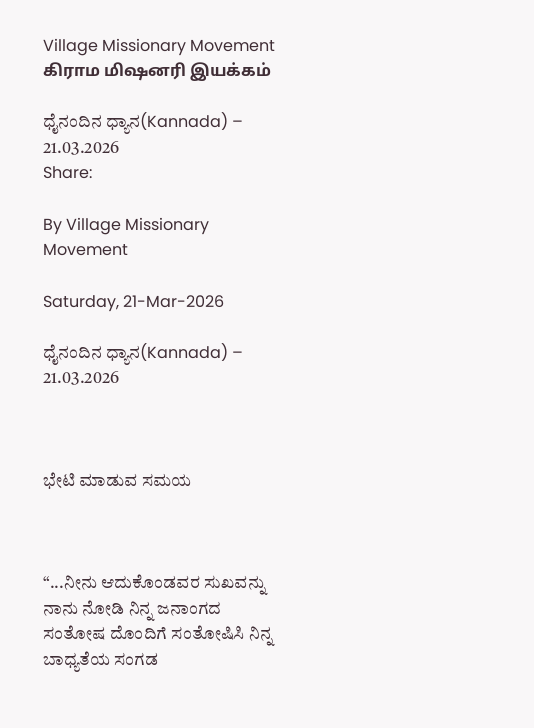Village Missionary Movement         கிராம மிஷனரி இயக்கம்

ಧೈನಂದಿನ ಧ್ಯಾನ(Kannada) – 21.03.2026
Share:

By Village Missionary Movement

Saturday, 21-Mar-2026

ಧೈನಂದಿನ ಧ್ಯಾನ(Kannada) – 21.03.2026



ಭೇಟಿ ಮಾಡುವ ಸಮಯ



“...ನೀನು ಆದುಕೊಂಡವರ ಸುಖವನ್ನು ನಾನು ನೋಡಿ ನಿನ್ನ ಜನಾಂಗದ ಸಂತೋಷ ದೊಂದಿಗೆ ಸಂತೋಷಿಸಿ ನಿನ್ನ ಬಾಧ್ಯತೆಯ ಸಂಗಡ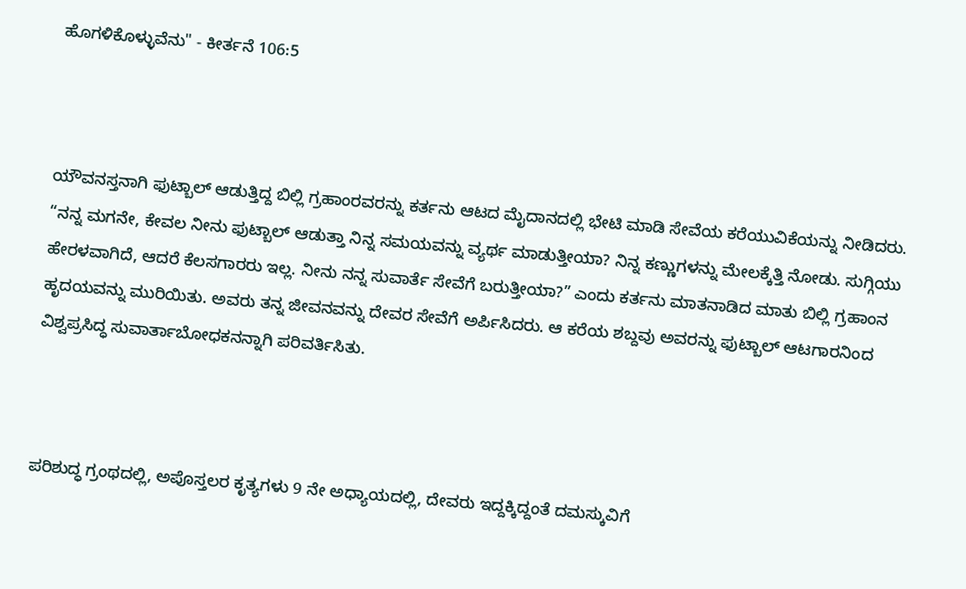ಹೊಗಳಿಕೊಳ್ಳುವೆನು" - ಕೀರ್ತನೆ 106:5



ಯೌವನಸ್ತನಾಗಿ ಫುಟ್ಬಾಲ್ ಆಡುತ್ತಿದ್ದ ಬಿಲ್ಲಿ ಗ್ರಹಾಂರವರನ್ನು ಕರ್ತನು ಆಟದ ಮೈದಾನದಲ್ಲಿ ಭೇಟಿ ಮಾಡಿ ಸೇವೆಯ ಕರೆಯುವಿಕೆಯನ್ನು ನೀಡಿದರು. “ನನ್ನ ಮಗನೇ, ಕೇವಲ ನೀನು ಫುಟ್ಬಾಲ್ ಆಡುತ್ತಾ ನಿನ್ನ ಸಮಯವನ್ನು ವ್ಯರ್ಥ ಮಾಡುತ್ತೀಯಾ? ನಿನ್ನ ಕಣ್ಣುಗಳನ್ನು ಮೇಲಕ್ಕೆತ್ತಿ ನೋಡು. ಸುಗ್ಗಿಯು ಹೇರಳವಾಗಿದೆ, ಆದರೆ ಕೆಲಸಗಾರರು ಇಲ್ಲ. ನೀನು ನನ್ನ ಸುವಾರ್ತೆ ಸೇವೆಗೆ ಬರುತ್ತೀಯಾ?” ಎಂದು ಕರ್ತನು ಮಾತನಾಡಿದ ಮಾತು ಬಿಲ್ಲಿ ಗ್ರಹಾಂನ ಹೃದಯವನ್ನು ಮುರಿಯಿತು. ಅವರು ತನ್ನ ಜೀವನವನ್ನು ದೇವರ ಸೇವೆಗೆ ಅರ್ಪಿಸಿದರು. ಆ ಕರೆಯ ಶಬ್ದವು ಅವರನ್ನು ಫುಟ್ಬಾಲ್ ಆಟಗಾರನಿಂದ ವಿಶ್ವಪ್ರಸಿದ್ಧ ಸುವಾರ್ತಾಬೋಧಕನನ್ನಾಗಿ ಪರಿವರ್ತಿಸಿತು.



ಪರಿಶುದ್ಧ ಗ್ರಂಥದಲ್ಲಿ, ಅಪೊಸ್ತಲರ ಕೃತ್ಯಗಳು 9 ನೇ ಅಧ್ಯಾಯದಲ್ಲಿ, ದೇವರು ಇದ್ದಕ್ಕಿದ್ದಂತೆ ದಮಸ್ಕುವಿಗೆ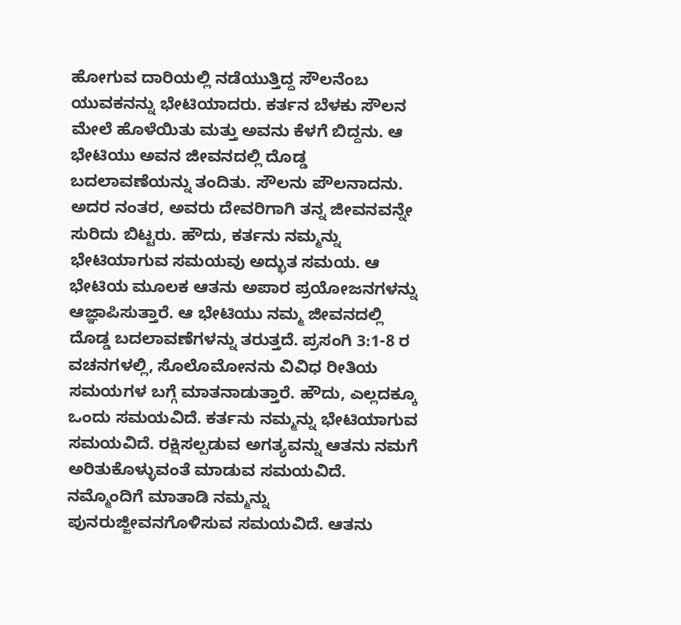ಹೋಗುವ ದಾರಿಯಲ್ಲಿ ನಡೆಯುತ್ತಿದ್ದ ಸೌಲನೆಂಬ ಯುವಕನನ್ನು ಭೇಟಿಯಾದರು. ಕರ್ತನ ಬೆಳಕು ಸೌಲನ ಮೇಲೆ ಹೊಳೆಯಿತು ಮತ್ತು ಅವನು ಕೆಳಗೆ ಬಿದ್ದನು. ಆ ಭೇಟಿಯು ಅವನ ಜೀವನದಲ್ಲಿ ದೊಡ್ಡ ಬದಲಾವಣೆಯನ್ನು ತಂದಿತು. ಸೌಲನು ಪೌಲನಾದನು. ಅದರ ನಂತರ, ಅವರು ದೇವರಿಗಾಗಿ ತನ್ನ ಜೀವನವನ್ನೇ ಸುರಿದು ಬಿಟ್ಟರು. ಹೌದು, ಕರ್ತನು ನಮ್ಮನ್ನು ಭೇಟಿಯಾಗುವ ಸಮಯವು ಅದ್ಭುತ ಸಮಯ. ಆ ಭೇಟಿಯ ಮೂಲಕ ಆತನು ಅಪಾರ ಪ್ರಯೋಜನಗಳನ್ನು ಆಜ್ಞಾಪಿಸುತ್ತಾರೆ. ಆ ಭೇಟಿಯು ನಮ್ಮ ಜೀವನದಲ್ಲಿ ದೊಡ್ಡ ಬದಲಾವಣೆಗಳನ್ನು ತರುತ್ತದೆ. ಪ್ರಸಂಗಿ 3:1-8 ರ ವಚನಗಳಲ್ಲಿ, ಸೊಲೊಮೋನನು ವಿವಿಧ ರೀತಿಯ ಸಮಯಗಳ ಬಗ್ಗೆ ಮಾತನಾಡುತ್ತಾರೆ. ಹೌದು, ಎಲ್ಲದಕ್ಕೂ ಒಂದು ಸಮಯವಿದೆ. ಕರ್ತನು ನಮ್ಮನ್ನು ಭೇಟಿಯಾಗುವ ಸಮಯವಿದೆ. ರಕ್ಷಿಸಲ್ಪಡುವ ಅಗತ್ಯವನ್ನು ಆತನು ನಮಗೆ ಅರಿತುಕೊಳ್ಳುವಂತೆ ಮಾಡುವ ಸಮಯವಿದೆ. ನಮ್ಮೊಂದಿಗೆ ಮಾತಾಡಿ ನಮ್ಮನ್ನು ಪುನರುಜ್ಜೀವನಗೊಳಿಸುವ ಸಮಯವಿದೆ. ಆತನು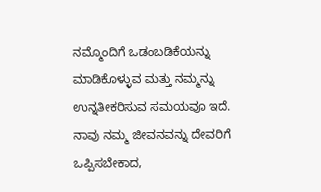ನಮ್ಮೊಂದಿಗೆ ಒಡಂಬಡಿಕೆಯನ್ನು ಮಾಡಿಕೊಳ್ಳುವ ಮತ್ತು ನಮ್ಮನ್ನು ಉನ್ನತೀಕರಿಸುವ ಸಮಯವೂ ಇದೆ. ನಾವು ನಮ್ಮ ಜೀವನವನ್ನು ದೇವರಿಗೆ ಒಪ್ಪಿಸಬೇಕಾದ,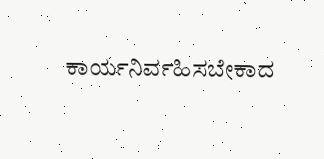ಕಾರ್ಯನಿರ್ವಹಿಸಬೇಕಾದ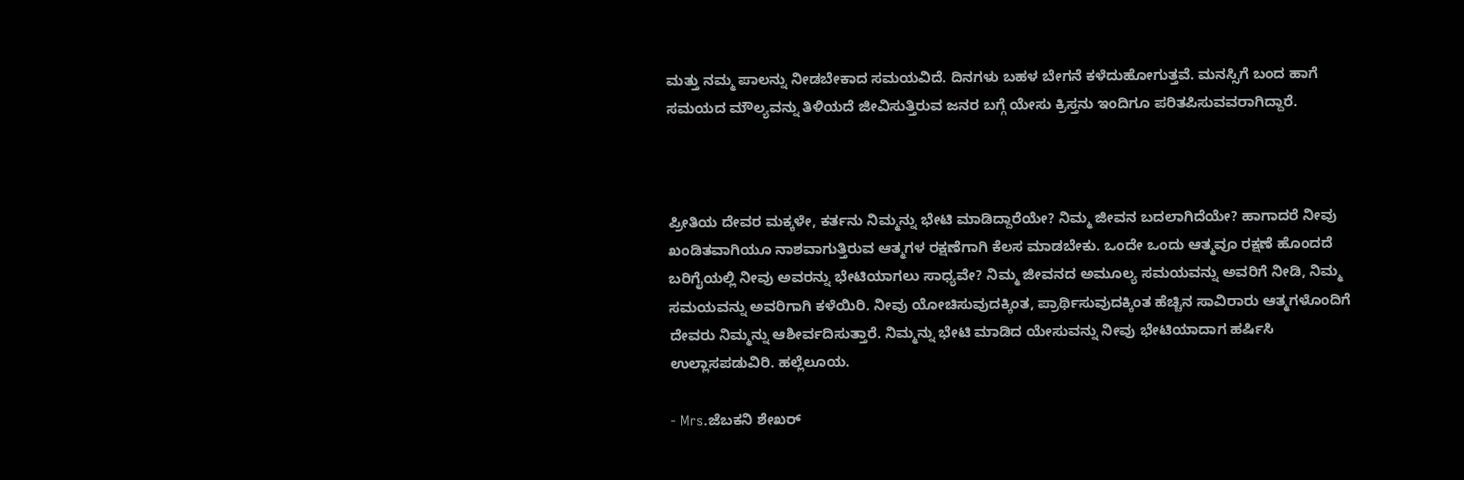ಮತ್ತು ನಮ್ಮ ಪಾಲನ್ನು ನೀಡಬೇಕಾದ ಸಮಯವಿದೆ. ದಿನಗಳು ಬಹಳ ಬೇಗನೆ ಕಳೆದುಹೋಗುತ್ತವೆ. ಮನಸ್ಸಿಗೆ ಬಂದ ಹಾಗೆ ಸಮಯದ ಮೌಲ್ಯವನ್ನು ತಿಳಿಯದೆ ಜೀವಿಸುತ್ತಿರುವ ಜನರ ಬಗ್ಗೆ ಯೇಸು ಕ್ರಿಸ್ತನು ಇಂದಿಗೂ ಪರಿತಪಿಸುವವರಾಗಿದ್ದಾರೆ.



ಪ್ರೀತಿಯ ದೇವರ ಮಕ್ಕಳೇ, ಕರ್ತನು ನಿಮ್ಮನ್ನು ಭೇಟಿ ಮಾಡಿದ್ದಾರೆಯೇ? ನಿಮ್ಮ ಜೀವನ ಬದಲಾಗಿದೆಯೇ? ಹಾಗಾದರೆ ನೀವು ಖಂಡಿತವಾಗಿಯೂ ನಾಶವಾಗುತ್ತಿರುವ ಆತ್ಮಗಳ ರಕ್ಷಣೆಗಾಗಿ ಕೆಲಸ ಮಾಡಬೇಕು. ಒಂದೇ ಒಂದು ಆತ್ಮವೂ ರಕ್ಷಣೆ ಹೊಂದದೆ ಬರಿಗೈಯಲ್ಲಿ ನೀವು ಅವರನ್ನು ಭೇಟಿಯಾಗಲು ಸಾಧ್ಯವೇ? ನಿಮ್ಮ ಜೀವನದ ಅಮೂಲ್ಯ ಸಮಯವನ್ನು ಅವರಿಗೆ ನೀಡಿ, ನಿಮ್ಮ ಸಮಯವನ್ನು ಅವರಿಗಾಗಿ ಕಳೆಯಿರಿ. ನೀವು ಯೋಚಿಸುವುದಕ್ಕಿಂತ, ಪ್ರಾರ್ಥಿಸುವುದಕ್ಕಿಂತ ಹೆಚ್ಚಿನ ಸಾವಿರಾರು ಆತ್ಮಗಳೊಂದಿಗೆ ದೇವರು ನಿಮ್ಮನ್ನು ಆಶೀರ್ವದಿಸುತ್ತಾರೆ. ನಿಮ್ಮನ್ನು ಭೇಟಿ ಮಾಡಿದ ಯೇಸುವನ್ನು ನೀವು ಭೇಟಿಯಾದಾಗ ಹರ್ಷಿಸಿ ಉಲ್ಲಾಸಪಡುವಿರಿ. ಹಲ್ಲೆಲೂಯ.

- Mrs.ಜೆಬಕನಿ ಶೇಖರ್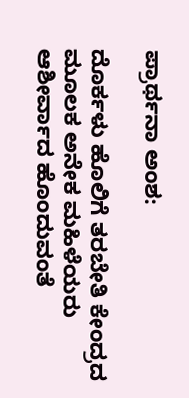ಪ್ರಾರ್ಥನಾ ಅಂಶ:

ದೊರ್ಕಳು ಹೊಲಿಗೆ ತರಬೇತಿ ಕೇಂದ್ರದ ಮೂಲಕ ಅನೇಕ ಮಹಿಳೆಯರು ಆಶೀರ್ವಾದ ಹೊಂದುವಂತೆ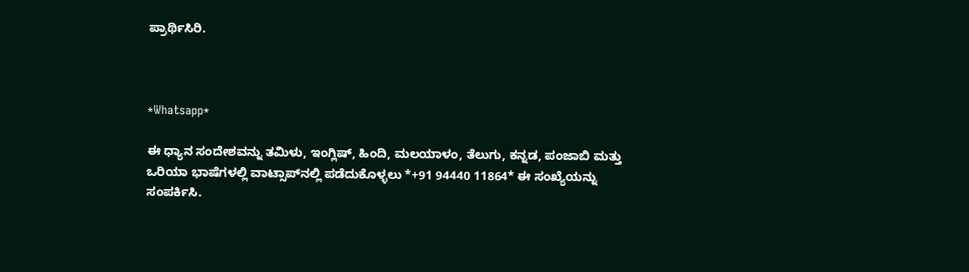ಪ್ರಾರ್ಥಿಸಿರಿ.



*Whatsapp*

ಈ ಧ್ಯಾನ ಸಂದೇಶವನ್ನು ತಮಿಳು, ಇಂಗ್ಲಿಷ್, ಹಿಂದಿ, ಮಲಯಾಳಂ, ತೆಲುಗು, ಕನ್ನಡ, ಪಂಜಾಬಿ ಮತ್ತು ಒರಿಯಾ ಭಾಷೆಗಳಲ್ಲಿ ವಾಟ್ಸಾಪ್‌ನಲ್ಲಿ ಪಡೆದುಕೊಳ್ಳಲು *+91 94440 11864* ಈ ಸಂಖ್ಯೆಯನ್ನು ಸಂಪರ್ಕಿಸಿ.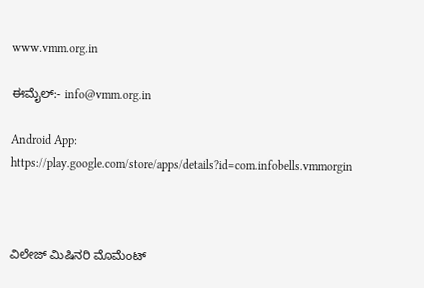www.vmm.org.in

ಈಮೈಲ್:- info@vmm.org.in

Android App: https://play.google.com/store/apps/details?id=com.infobells.vmmorgin



ವಿಲೇಜ್ ಮಿಷಿನರಿ ಮೊಮೆಂಟ್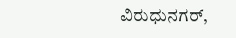ವಿರುಧುನಗರ್,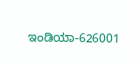ಇಂಡಿಯಾ-626001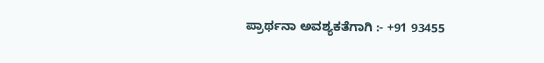ಪ್ರಾರ್ಥನಾ ಅವಶ್ಯಕತೆಗಾಗಿ :- +91 93455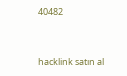40482



hacklink satın al